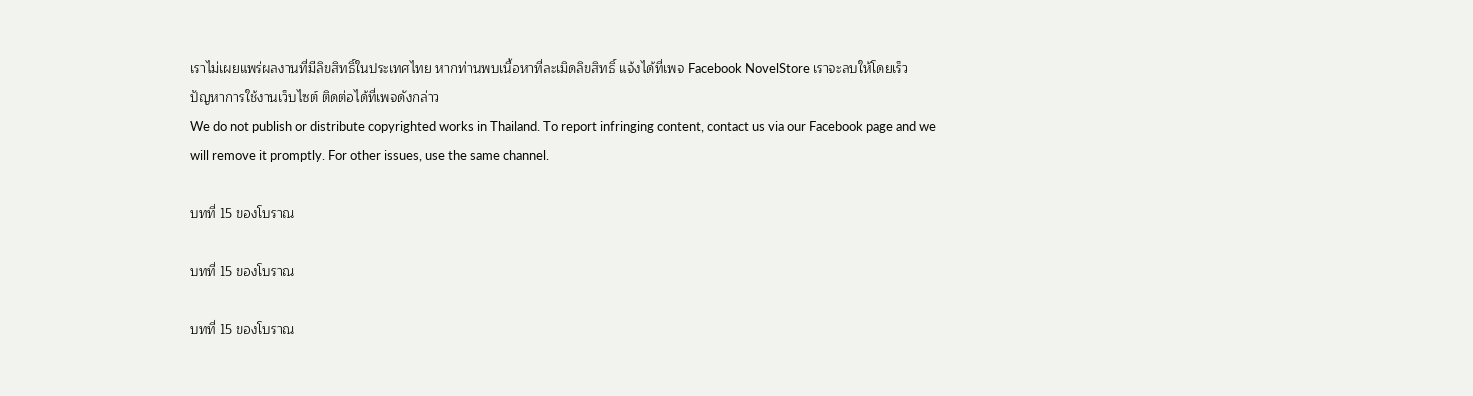เราไม่เผยแพร่ผลงานที่มีลิขสิทธิ์ในประเทศไทย หากท่านพบเนื้อหาที่ละเมิดลิขสิทธิ์ แจ้งได้ที่เพจ Facebook NovelStore เราจะลบให้โดยเร็ว
ปัญหาการใช้งานเว็บไซต์ ติดต่อได้ที่เพจดังกล่าว
We do not publish or distribute copyrighted works in Thailand. To report infringing content, contact us via our Facebook page and we will remove it promptly. For other issues, use the same channel.

บทที่ 15 ของโบราณ

บทที่ 15 ของโบราณ

บทที่ 15 ของโบราณ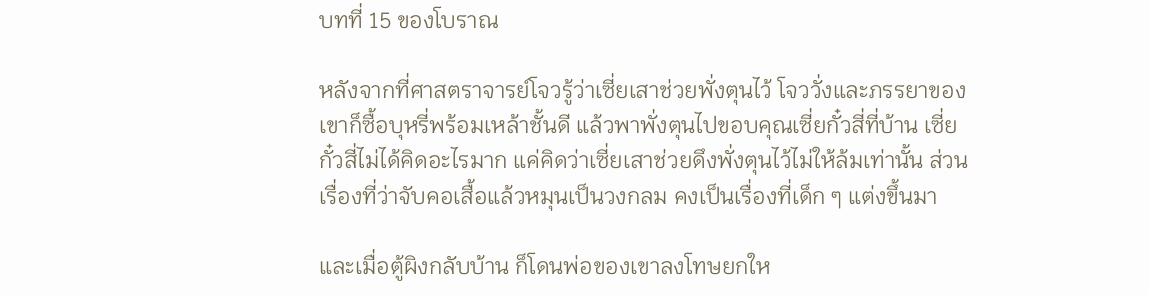บทที่ 15 ของโบราณ

หลังจากที่ศาสตราจารย์โจวรู้ว่าเซี่ยเสาช่วยพั่งตุนไว้ โจววั่งและภรรยาของเขาก็ซื้อบุหรี่พร้อมเหล้าชั้นดี แล้วพาพั่งตุนไปขอบคุณเซี่ยกั๋วสี่ที่บ้าน เซี่ยกั๋วสี่ไม่ได้คิดอะไรมาก แค่คิดว่าเซี่ยเสาช่วยดึงพั่งตุนไว้ไม่ให้ล้มเท่านั้น ส่วนเรื่องที่ว่าจับคอเสื้อแล้วหมุนเป็นวงกลม คงเป็นเรื่องที่เด็ก ๆ แต่งขึ้นมา

และเมื่อตู้ผิงกลับบ้าน ก็โดนพ่อของเขาลงโทษยกให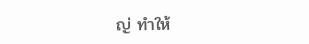ญ่ ทำให้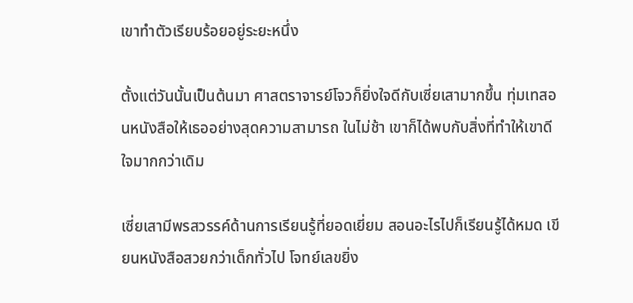เขาทำตัวเรียบร้อยอยู่ระยะหนึ่ง

ตั้งแต่วันนั้นเป็นต้นมา ศาสตราจารย์โจวก็ยิ่งใจดีกับเซี่ยเสามากขึ้น ทุ่มเทสอนหนังสือให้เธออย่างสุดความสามารถ ในไม่ช้า เขาก็ได้พบกับสิ่งที่ทำให้เขาดีใจมากกว่าเดิม

เซี่ยเสามีพรสวรรค์ด้านการเรียนรู้ที่ยอดเยี่ยม สอนอะไรไปก็เรียนรู้ได้หมด เขียนหนังสือสวยกว่าเด็กทั่วไป โจทย์เลขยิ่ง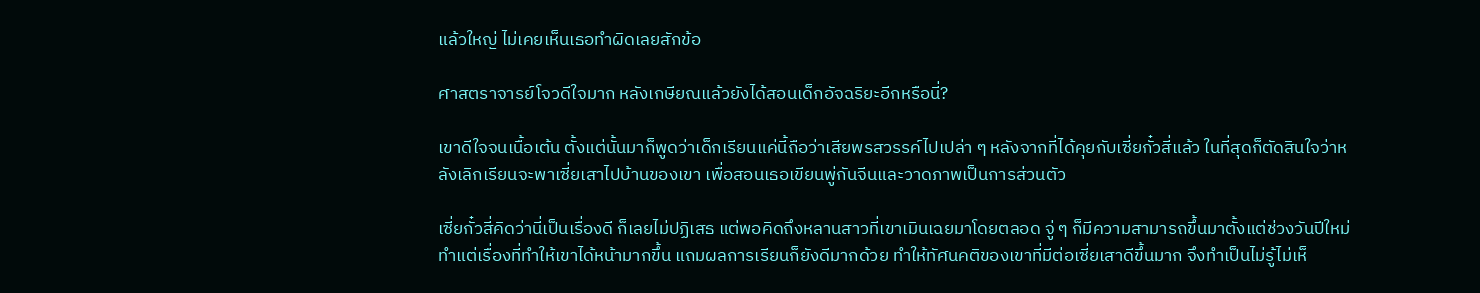แล้วใหญ่ ไม่เคยเห็นเธอทำผิดเลยสักข้อ

ศาสตราจารย์โจวดีใจมาก หลังเกษียณแล้วยังได้สอนเด็กอัจฉริยะอีกหรือนี่?

เขาดีใจจนเนื้อเต้น ตั้งแต่นั้นมาก็พูดว่าเด็กเรียนแค่นี้ถือว่าเสียพรสวรรค์ไปเปล่า ๆ หลังจากที่ได้คุยกับเซี่ยกั๋วสี่แล้ว ในที่สุดก็ตัดสินใจว่าหลังเลิกเรียนจะพาเซี่ยเสาไปบ้านของเขา เพื่อสอนเธอเขียนพู่กันจีนและวาดภาพเป็นการส่วนตัว

เซี่ยกั๋วสี่คิดว่านี่เป็นเรื่องดี ก็เลยไม่ปฏิเสธ แต่พอคิดถึงหลานสาวที่เขาเมินเฉยมาโดยตลอด จู่ ๆ ก็มีความสามารถขึ้นมาตั้งแต่ช่วงวันปีใหม่ ทำแต่เรื่องที่ทำให้เขาได้หน้ามากขึ้น แถมผลการเรียนก็ยังดีมากด้วย ทำให้ทัศนคติของเขาที่มีต่อเซี่ยเสาดีขึ้นมาก จึงทำเป็นไม่รู้ไม่เห็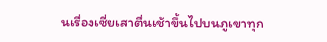นเรื่องเซี่ยเสาตื่นเช้าขึ้นไปบนภูเขาทุก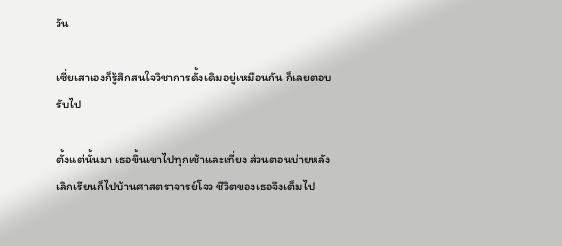วัน

เซี่ยเสาเองก็รู้สึกสนใจวิชาการดั้งเดิมอยู่เหมือนกัน ก็เลยตอบรับไป

ตั้งแต่นั้นมา เธอขึ้นเขาไปทุกเช้าและเที่ยง ส่วนตอนบ่ายหลังเลิกเรียนก็ไปบ้านศาสตราจารย์โจว ชีวิตของเธอจึงเต็มไป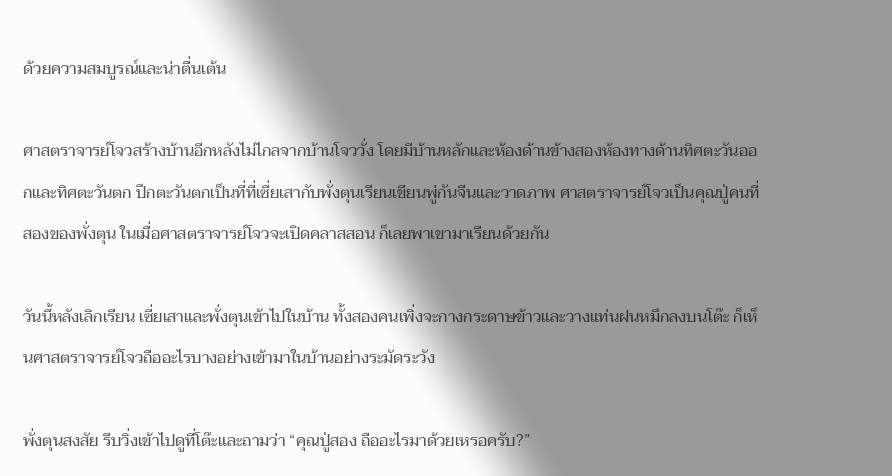ด้วยความสมบูรณ์และน่าตื่นเต้น

ศาสตราจารย์โจวสร้างบ้านอีกหลังไม่ไกลจากบ้านโจววั่ง โดยมีบ้านหลักและห้องด้านข้างสองห้องทางด้านทิศตะวันออกและทิศตะวันตก ปีกตะวันตกเป็นที่ที่เซี่ยเสากับพั่งตุนเรียนเขียนพู่กันจีนและวาดภาพ ศาสตราจารย์โจวเป็นคุณปู่คนที่สองของพั่งตุน ในเมื่อศาสตราจารย์โจวจะเปิดคลาสสอน ก็เลยพาเขามาเรียนด้วยกัน

วันนี้หลังเลิกเรียน เซี่ยเสาและพั่งตุนเข้าไปในบ้าน ทั้งสองคนเพิ่งจะกางกระดาษข้าวและวางแท่นฝนหมึกลงบนโต๊ะ ก็เห็นศาสตราจารย์โจวถืออะไรบางอย่างเข้ามาในบ้านอย่างระมัดระวัง

พั่งตุนสงสัย รีบวิ่งเข้าไปดูที่โต๊ะและถามว่า “คุณปู่สอง ถืออะไรมาด้วยเหรอครับ?”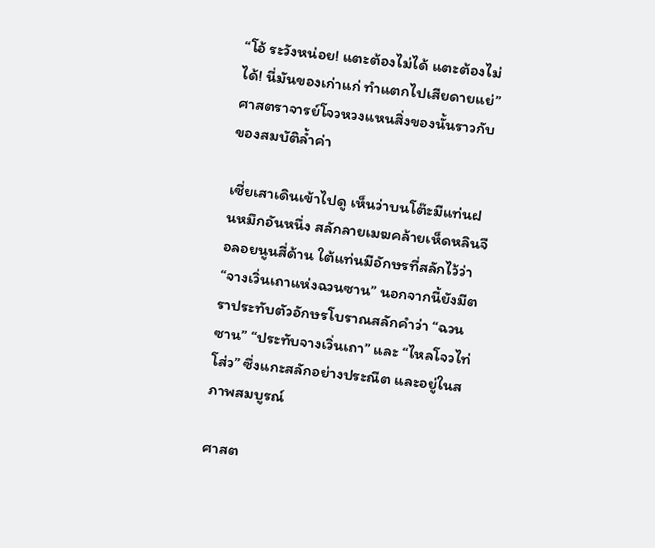“โอ้ ระวังหน่อย! แตะต้องไม่ได้ แตะต้องไม่ได้! นี่มันของเก่าแก่ ทำแตกไปเสียดายแย่” ศาสตราจารย์โจวหวงแหนสิ่งของนั้นราวกับของสมบัติล้ำค่า

เซี่ยเสาเดินเข้าไปดู เห็นว่าบนโต๊ะมีแท่นฝนหมึกอันหนึ่ง สลักลายเมฆคล้ายเห็ดหลินจือลอยนูนสี่ด้าน ใต้แท่นมีอักษรที่สลักไว้ว่า “จางเวิ่นเถาแห่งฉวนซาน” นอกจากนี้ยังมีตราประทับตัวอักษรโบราณสลักคำว่า “ฉวนซาน” “ประทับจางเวิ่นเถา” และ “ไหลโจวไท่โส่ว” ซึ่งแกะสลักอย่างประณีต และอยู่ในสภาพสมบูรณ์

ศาสต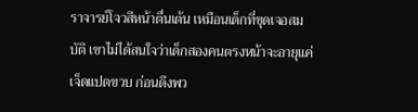ราจารย์โจวสีหน้าตื่นเต้น เหมือนเด็กที่ขุดเจอสมบัติ เขาไม่ได้สนใจว่าเด็กสองคนตรงหน้าจะอายุแค่เจ็ดแปดขวบ ก่อนดึงพว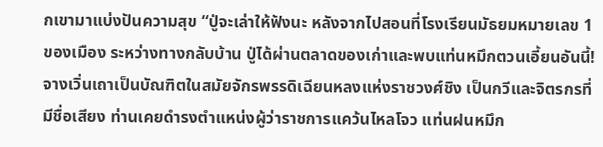กเขามาแบ่งปันความสุข “ปู่จะเล่าให้ฟังนะ หลังจากไปสอนที่โรงเรียนมัธยมหมายเลข 1 ของเมือง ระหว่างทางกลับบ้าน ปู่ได้ผ่านตลาดของเก่าและพบแท่นหมึกตวนเอี้ยนอันนี้! จางเวิ่นเถาเป็นบัณฑิตในสมัยจักรพรรดิเฉียนหลงแห่งราชวงศ์ชิง เป็นกวีและจิตรกรที่มีชื่อเสียง ท่านเคยดำรงตำแหน่งผู้ว่าราชการแคว้นไหลโจว แท่นฝนหมึก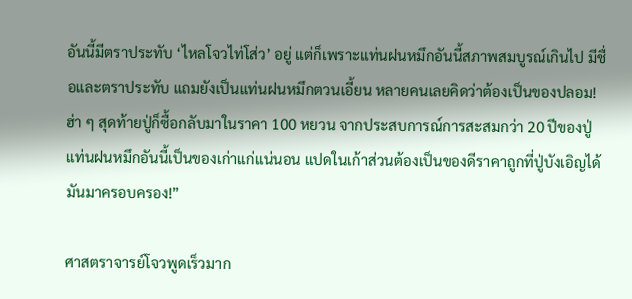อันนี้มีตราประทับ ‘ไหลโจวไท่โส่ว’ อยู่ แต่ก็เพราะแท่นฝนหมึกอันนี้สภาพสมบูรณ์เกินไป มีชื่อและตราประทับ แถมยังเป็นแท่นฝนหมึกตวนเอี้ยน หลายคนเลยคิดว่าต้องเป็นของปลอม! ฮ่า ๆ สุดท้ายปู่ก็ซื้อกลับมาในราคา 100 หยวน จากประสบการณ์การสะสมกว่า 20 ปีของปู่ แท่นฝนหมึกอันนี้เป็นของเก่าแก่แน่นอน แปดในเก้าส่วนต้องเป็นของดีราคาถูกที่ปู่บังเอิญได้มันมาครอบครอง!”

ศาสตราจารย์โจวพูดเร็วมาก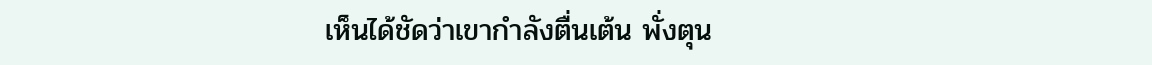เห็นได้ชัดว่าเขากำลังตื่นเต้น พั่งตุน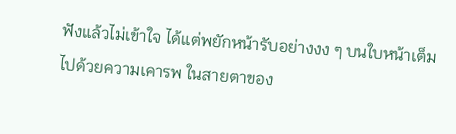ฟังแล้วไม่เข้าใจ ได้แต่พยักหน้ารับอย่างงง ๆ บนใบหน้าเต็มไปด้วยความเคารพ ในสายตาของ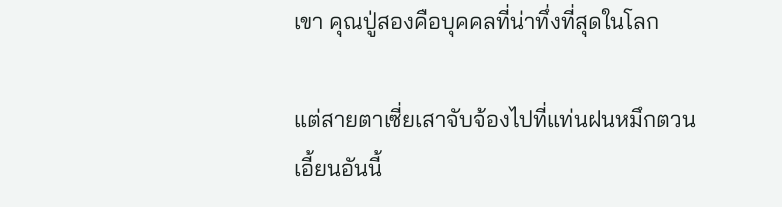เขา คุณปู่สองคือบุคคลที่น่าทึ่งที่สุดในโลก

แต่สายตาเซี่ยเสาจับจ้องไปที่แท่นฝนหมึกตวนเอี้ยนอันนี้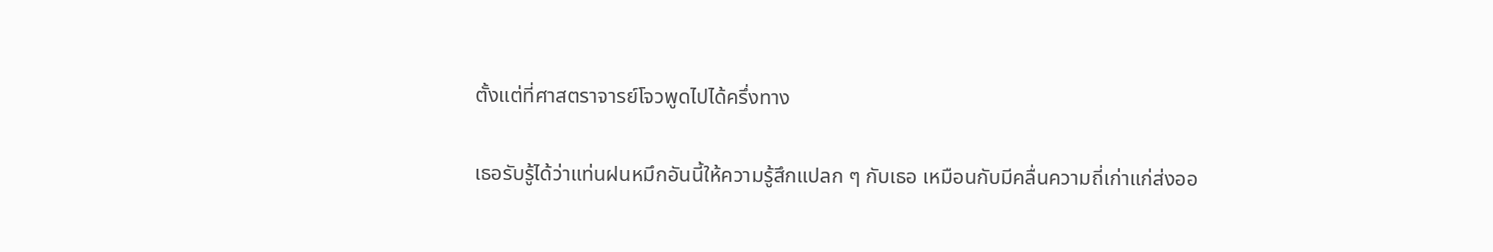ตั้งแต่ที่ศาสตราจารย์โจวพูดไปได้ครึ่งทาง

เธอรับรู้ได้ว่าแท่นฝนหมึกอันนี้ให้ความรู้สึกแปลก ๆ กับเธอ เหมือนกับมีคลื่นความถี่เก่าแก่ส่งออ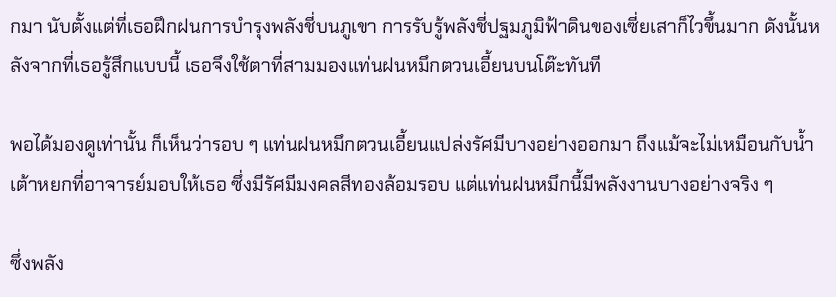กมา นับตั้งแต่ที่เธอฝึกฝนการบำรุงพลังชี่บนภูเขา การรับรู้พลังชี่ปฐมภูมิฟ้าดินของเซี่ยเสาก็ไวขึ้นมาก ดังนั้นหลังจากที่เธอรู้สึกแบบนี้ เธอจึงใช้ตาที่สามมองแท่นฝนหมึกตวนเอี้ยนบนโต๊ะทันที

พอได้มองดูเท่านั้น ก็เห็นว่ารอบ ๆ แท่นฝนหมึกตวนเอี้ยนแปล่งรัศมีบางอย่างออกมา ถึงแม้จะไม่เหมือนกับน้ำเต้าหยกที่อาจารย์มอบให้เธอ ซึ่งมีรัศมีมงคลสีทองล้อมรอบ แต่แท่นฝนหมึกนี้มีพลังงานบางอย่างจริง ๆ

ซึ่งพลัง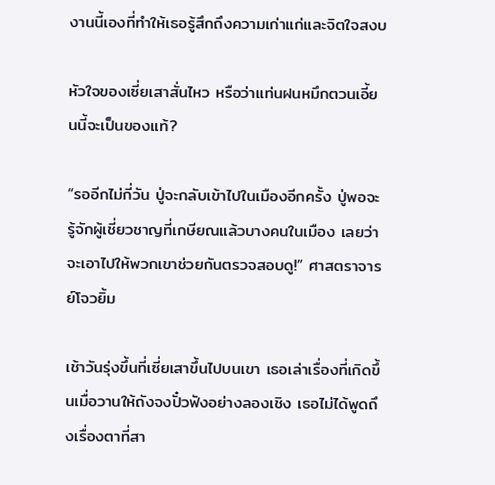งานนี้เองที่ทำให้เธอรู้สึกถึงความเก่าแก่และจิตใจสงบ

หัวใจของเซี่ยเสาสั่นไหว หรือว่าแท่นฝนหมึกตวนเอี้ยนนี้จะเป็นของแท้?

“รออีกไม่กี่วัน ปู่จะกลับเข้าไปในเมืองอีกครั้ง ปู่พอจะรู้จักผู้เชี่ยวชาญที่เกษียณแล้วบางคนในเมือง เลยว่าจะเอาไปให้พวกเขาช่วยกันตรวจสอบดู!” ศาสตราจารย์โจวยิ้ม

เช้าวันรุ่งขึ้นที่เซี่ยเสาขึ้นไปบนเขา เธอเล่าเรื่องที่เกิดขึ้นเมื่อวานให้ถังจงปั๋วฟังอย่างลองเชิง เธอไม่ได้พูดถึงเรื่องตาที่สา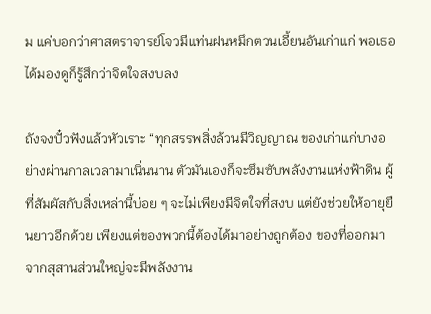ม แค่บอกว่าศาสตราจารย์โจวมีแท่นฝนหมึกตวนเอี้ยนอันเก่าแก่ พอเธอได้มองดูก็รู้สึกว่าจิตใจสงบลง

ถังจงปั๋วฟังแล้วหัวเราะ “ทุกสรรพสิ่งล้วนมีวิญญาณ ของเก่าแก่บางอย่างผ่านกาลเวลามาเนิ่นนาน ตัวมันเองก็จะซึมซับพลังงานแห่งฟ้าดิน ผู้ที่สัมผัสกับสิ่งเหล่านี้บ่อย ๆ จะไม่เพียงมีจิตใจที่สงบ แต่ยังช่วยให้อายุยืนยาวอีกด้วย เพียงแต่ของพวกนี้ต้องได้มาอย่างถูกต้อง ของที่ออกมาจากสุสานส่วนใหญ่จะมีพลังงาน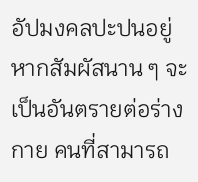อัปมงคลปะปนอยู่ หากสัมผัสนาน ๆ จะเป็นอันตรายต่อร่างกาย คนที่สามารถ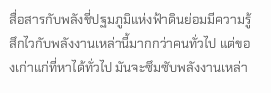สื่อสารกับพลังชี่ปฐมภูมิแห่งฟ้าดินย่อมมีความรู้สึกไวกับพลังงานเหล่านี้มากกว่าคนทั่วไป แต่ของเก่าแก่ที่หาได้ทั่วไป มันจะซึมซับพลังงานเหล่า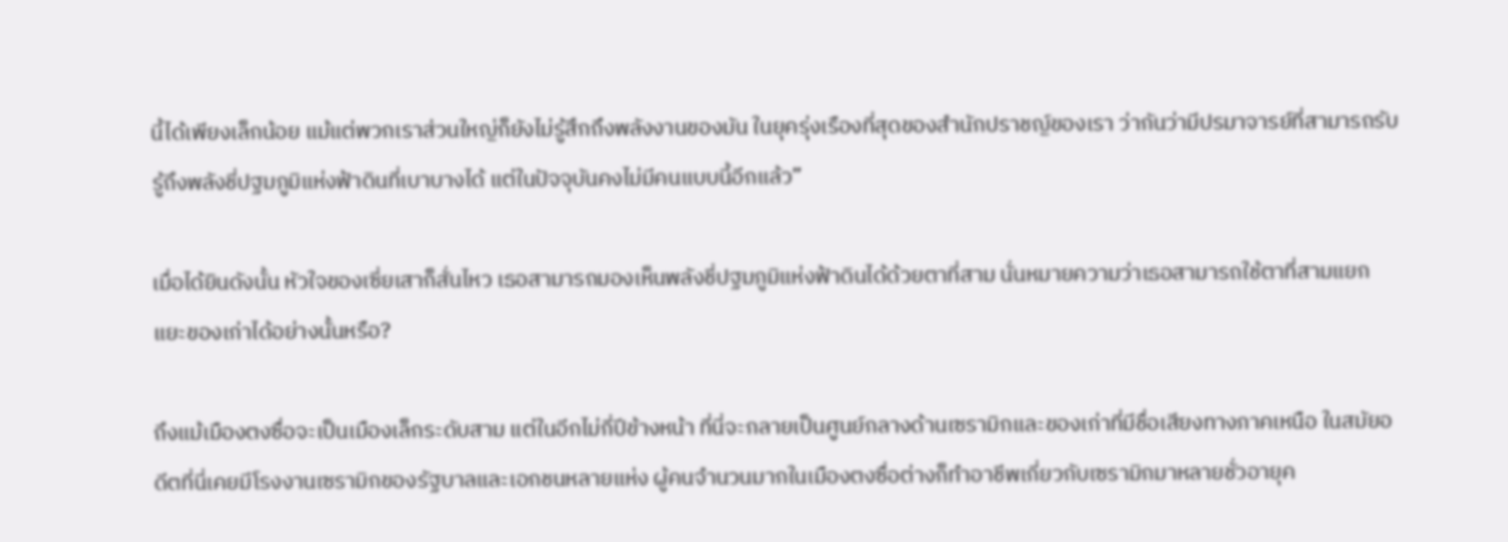นี้ได้เพียงเล็กน้อย แม้แต่พวกเราส่วนใหญ่ก็ยังไม่รู้สึกถึงพลังงานของมัน ในยุครุ่งเรืองที่สุดของสำนักปราชญ์ของเรา ว่ากันว่ามีปรมาจารย์ที่สามารถรับรู้ถึงพลังชี่ปฐมภูมิแห่งฟ้าดินที่เบาบางได้ แต่ในปัจจุบันคงไม่มีคนแบบนี้อีกแล้ว”

เมื่อได้ยินดังนั้น หัวใจของเซี่ยเสาก็สั่นไหว เธอสามารถมองเห็นพลังชี่ปฐมภูมิแห่งฟ้าดินได้ด้วยตาที่สาม นั่นหมายความว่าเธอสามารถใช้ตาที่สามแยกแยะของเก่าได้อย่างนั้นหรือ?

ถึงแม้เมืองตงซื่อจะเป็นเมืองเล็กระดับสาม แต่ในอีกไม่กี่ปีข้างหน้า ที่นี่จะกลายเป็นศูนย์กลางด้านเซรามิกและของเก่าที่มีชื่อเสียงทางภาคเหนือ ในสมัยอดีตที่นี่เคยมีโรงงานเซรามิกของรัฐบาลและเอกชนหลายแห่ง ผู้คนจำนวนมากในเมืองตงซื่อต่างก็ทำอาชีพเกี่ยวกับเซรามิกมาหลายชั่วอายุค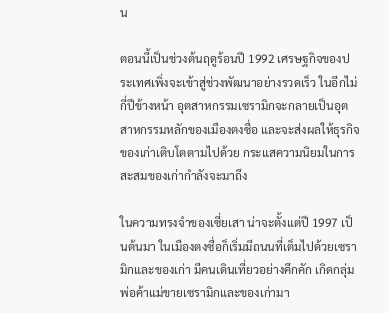น

ตอนนี้เป็นช่วงต้นฤดูร้อนปี 1992 เศรษฐกิจของประเทศเพิ่งจะเข้าสู่ช่วงพัฒนาอย่างรวดเร็ว ในอีกไม่กี่ปีข้างหน้า อุตสาหกรรมเซรามิกจะกลายเป็นอุตสาหกรรมหลักของเมืองตงซื่อ และจะส่งผลให้ธุรกิจของเก่าเติบโตตามไปด้วย กระแสความนิยมในการสะสมของเก่ากำลังจะมาถึง

ในความทรงจำของเซี่ยเสา น่าจะตั้งแต่ปี 1997 เป็นต้นมา ในเมืองตงซื่อก็เริ่มมีถนนที่เต็มไปด้วยเซรามิกและของเก่า มีคนเดินเที่ยวอย่างคึกคัก เกิดกลุ่มพ่อค้าแม่ขายเซรามิกและของเก่ามา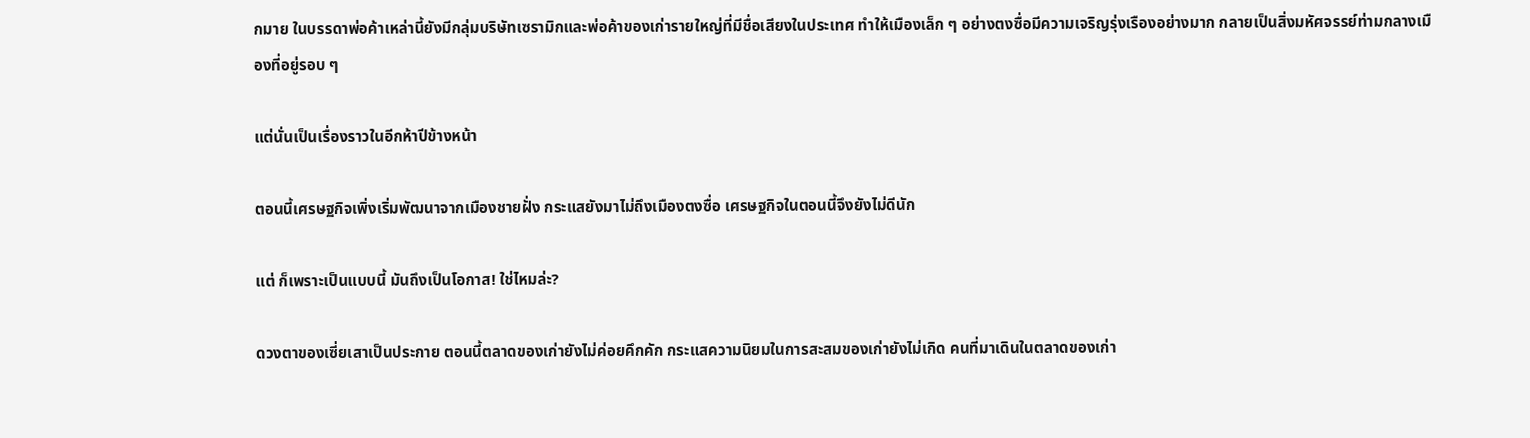กมาย ในบรรดาพ่อค้าเหล่านี้ยังมีกลุ่มบริษัทเซรามิกและพ่อค้าของเก่ารายใหญ่ที่มีชื่อเสียงในประเทศ ทำให้เมืองเล็ก ๆ อย่างตงซื่อมีความเจริญรุ่งเรืองอย่างมาก กลายเป็นสิ่งมหัศจรรย์ท่ามกลางเมืองที่อยู่รอบ ๆ

แต่นั่นเป็นเรื่องราวในอีกห้าปีข้างหน้า

ตอนนี้เศรษฐกิจเพิ่งเริ่มพัฒนาจากเมืองชายฝั่ง กระแสยังมาไม่ถึงเมืองตงซื่อ เศรษฐกิจในตอนนี้จึงยังไม่ดีนัก

แต่ ก็เพราะเป็นแบบนี้ มันถึงเป็นโอกาส! ใช่ไหมล่ะ?

ดวงตาของเซี่ยเสาเป็นประกาย ตอนนี้ตลาดของเก่ายังไม่ค่อยคึกคัก กระแสความนิยมในการสะสมของเก่ายังไม่เกิด คนที่มาเดินในตลาดของเก่า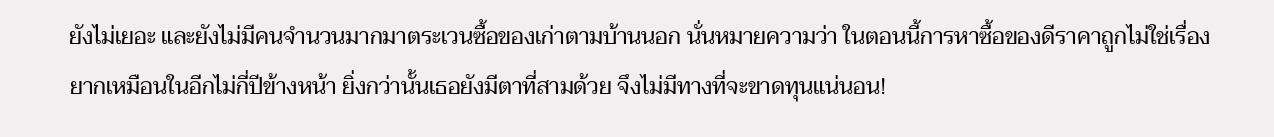ยังไม่เยอะ และยังไม่มีคนจำนวนมากมาตระเวนซื้อของเก่าตามบ้านนอก นั่นหมายความว่า ในตอนนี้การหาซื้อของดีราคาถูกไม่ใช่เรื่องยากเหมือนในอีกไม่กี่ปีข้างหน้า ยิ่งกว่านั้นเธอยังมีตาที่สามด้วย จึงไม่มีทางที่จะขาดทุนแน่นอน!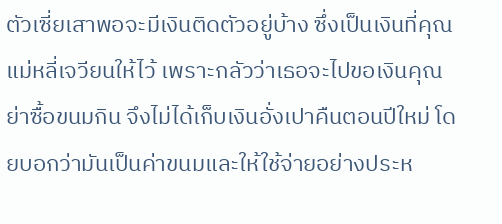ตัวเซี่ยเสาพอจะมีเงินติดตัวอยู่บ้าง ซึ่งเป็นเงินที่คุณแม่หลี่เจวียนให้ไว้ เพราะกลัวว่าเธอจะไปขอเงินคุณย่าซื้อขนมกิน จึงไม่ได้เก็บเงินอั่งเปาคืนตอนปีใหม่ โดยบอกว่ามันเป็นค่าขนมและให้ใช้จ่ายอย่างประห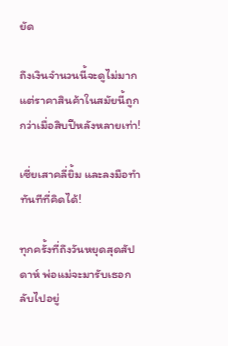ยัด

ถึงเงินจำนวนนี้จะดูไม่มาก แต่ราคาสินค้าในสมัยนี้ถูกกว่าเมื่อสิบปีหลังหลายเท่า!

เซี่ยเสาคลี่ยิ้ม และลงมือทำทันทีที่คิดได้!

ทุกครั้งที่ถึงวันหยุดสุดสัปดาห์ พ่อแม่จะมารับเธอกลับไปอยู่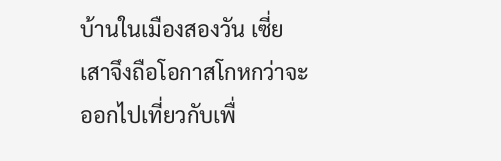บ้านในเมืองสองวัน เซี่ยเสาจึงถือโอกาสโกหกว่าจะออกไปเที่ยวกับเพื่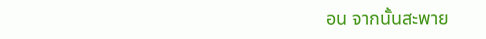อน จากนั้นสะพาย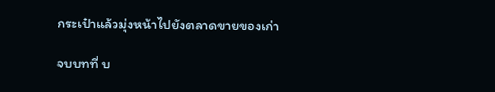กระเป๋าแล้วมุ่งหน้าไปยังตลาดขายของเก่า

จบบทที่ บ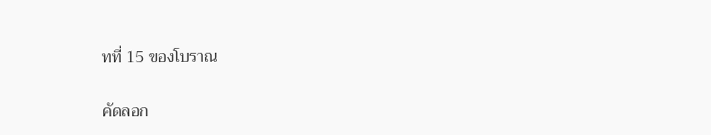ทที่ 15 ของโบราณ

คัดลอก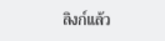ลิงก์แล้ว